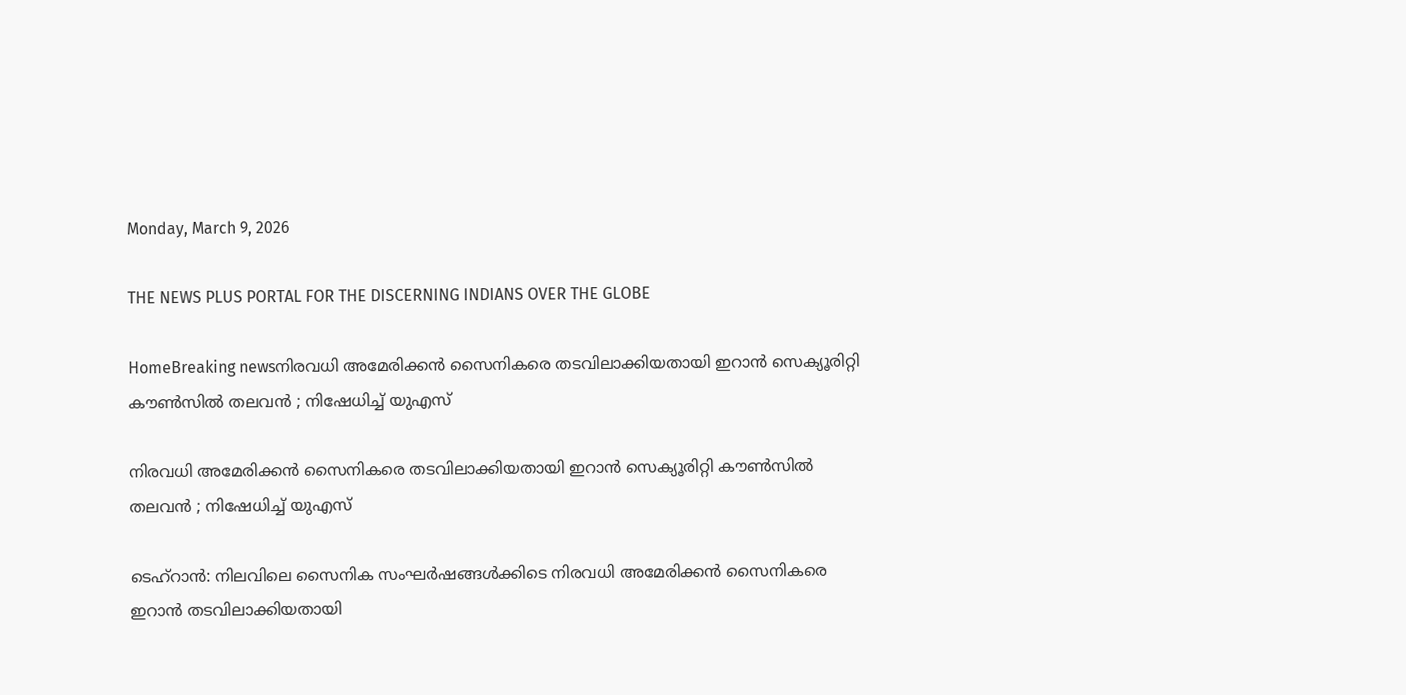Monday, March 9, 2026

THE NEWS PLUS PORTAL FOR THE DISCERNING INDIANS OVER THE GLOBE

HomeBreaking newsനിരവധി അമേരിക്കന്‍ സൈനികരെ തടവിലാക്കിയതായി ഇറാന്‍ സെക്യൂരിറ്റി കൗണ്‍സില്‍ തലവന്‍ ; നിഷേധിച്ച് യുഎസ്

നിരവധി അമേരിക്കന്‍ സൈനികരെ തടവിലാക്കിയതായി ഇറാന്‍ സെക്യൂരിറ്റി കൗണ്‍സില്‍ തലവന്‍ ; നിഷേധിച്ച് യുഎസ്

ടെഹ്‌റാന്‍: നിലവിലെ സൈനിക സംഘര്‍ഷങ്ങള്‍ക്കിടെ നിരവധി അമേരിക്കന്‍ സൈനികരെ ഇറാന്‍ തടവിലാക്കിയതായി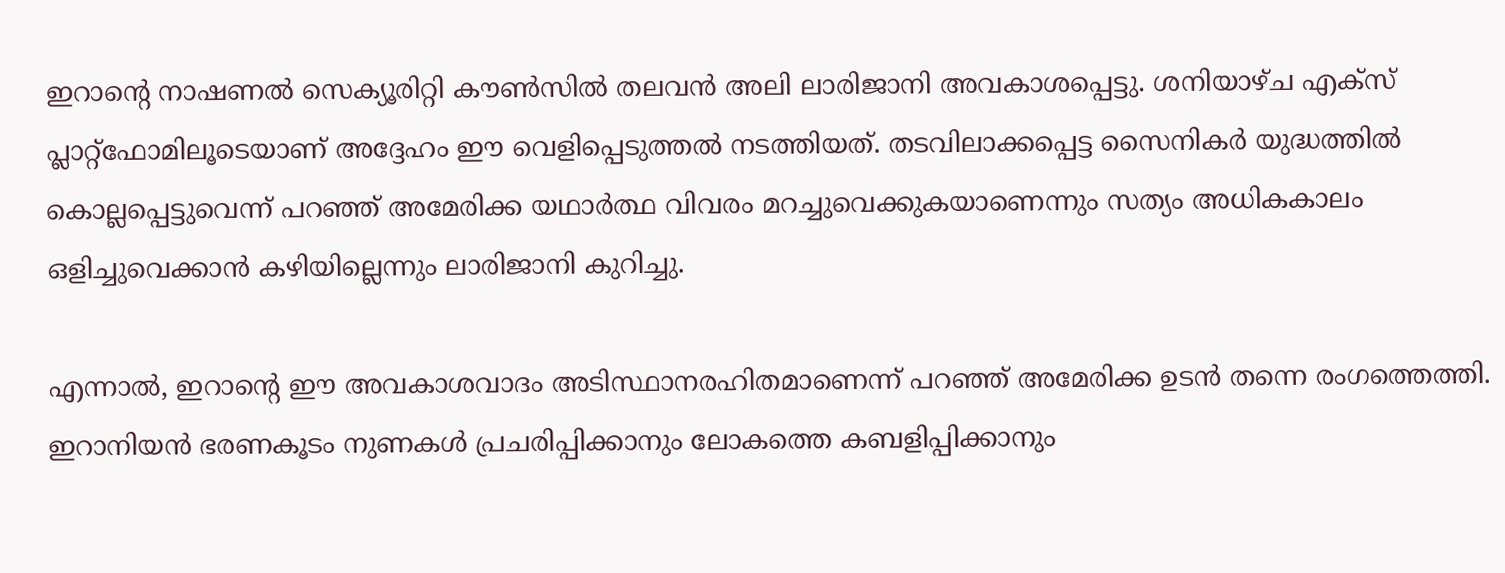ഇറാന്റെ നാഷണല്‍ സെക്യൂരിറ്റി കൗണ്‍സില്‍ തലവന്‍ അലി ലാരിജാനി അവകാശപ്പെട്ടു. ശനിയാഴ്ച എക്‌സ് പ്ലാറ്റ്ഫോമിലൂടെയാണ് അദ്ദേഹം ഈ വെളിപ്പെടുത്തല്‍ നടത്തിയത്. തടവിലാക്കപ്പെട്ട സൈനികര്‍ യുദ്ധത്തില്‍ കൊല്ലപ്പെട്ടുവെന്ന് പറഞ്ഞ് അമേരിക്ക യഥാര്‍ത്ഥ വിവരം മറച്ചുവെക്കുകയാണെന്നും സത്യം അധികകാലം ഒളിച്ചുവെക്കാന്‍ കഴിയില്ലെന്നും ലാരിജാനി കുറിച്ചു.

എന്നാല്‍, ഇറാന്റെ ഈ അവകാശവാദം അടിസ്ഥാനരഹിതമാണെന്ന് പറഞ്ഞ് അമേരിക്ക ഉടന്‍ തന്നെ രംഗത്തെത്തി. ഇറാനിയന്‍ ഭരണകൂടം നുണകള്‍ പ്രചരിപ്പിക്കാനും ലോകത്തെ കബളിപ്പിക്കാനും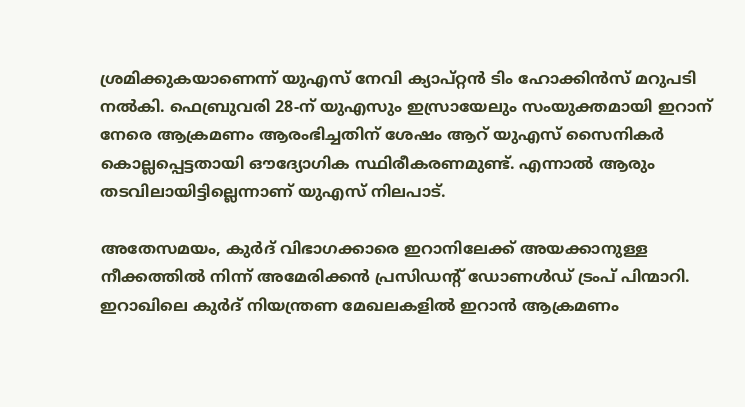ശ്രമിക്കുകയാണെന്ന് യുഎസ് നേവി ക്യാപ്റ്റന്‍ ടിം ഹോക്കിന്‍സ് മറുപടി നല്‍കി. ഫെബ്രുവരി 28-ന് യുഎസും ഇസ്രായേലും സംയുക്തമായി ഇറാന് നേരെ ആക്രമണം ആരംഭിച്ചതിന് ശേഷം ആറ് യുഎസ് സൈനികര്‍ കൊല്ലപ്പെട്ടതായി ഔദ്യോഗിക സ്ഥിരീകരണമുണ്ട്. എന്നാല്‍ ആരും തടവിലായിട്ടില്ലെന്നാണ് യുഎസ് നിലപാട്.

അതേസമയം, കുര്‍ദ് വിഭാഗക്കാരെ ഇറാനിലേക്ക് അയക്കാനുള്ള നീക്കത്തില്‍ നിന്ന് അമേരിക്കന്‍ പ്രസിഡന്റ് ഡോണള്‍ഡ് ട്രംപ് പിന്മാറി. ഇറാഖിലെ കുര്‍ദ് നിയന്ത്രണ മേഖലകളില്‍ ഇറാന്‍ ആക്രമണം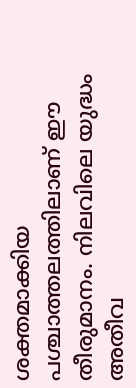ശക്തമാക്കിയ പശ്ചാത്തലത്തിലാണ് ഈ തീരുമാനം. നിലവിലെ യുദ്ധം അതീവ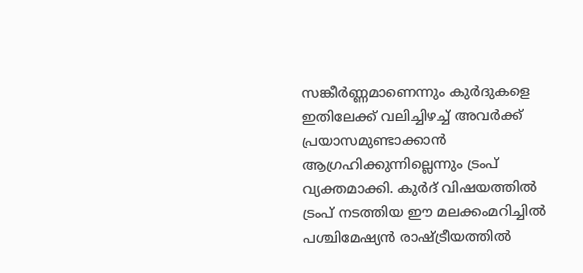സങ്കീര്‍ണ്ണമാണെന്നും കുര്‍ദുകളെ ഇതിലേക്ക് വലിച്ചിഴച്ച് അവര്‍ക്ക് പ്രയാസമുണ്ടാക്കാന്‍ ആഗ്രഹിക്കുന്നില്ലെന്നും ട്രംപ് വ്യക്തമാക്കി. കുര്‍ദ് വിഷയത്തില്‍ ട്രംപ് നടത്തിയ ഈ മലക്കംമറിച്ചില്‍ പശ്ചിമേഷ്യന്‍ രാഷ്ട്രീയത്തില്‍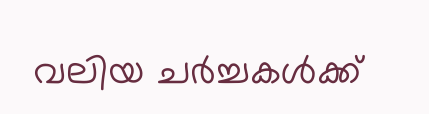വലിയ ചര്‍ച്ചകള്‍ക്ക്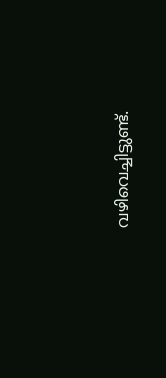വഴിവെച്ചിട്ടുണ്ട്.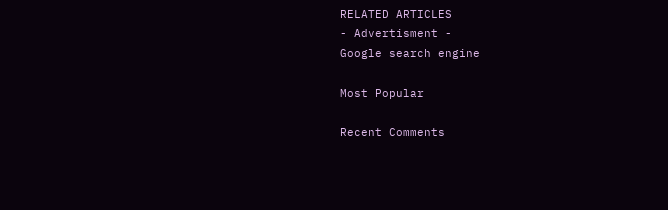RELATED ARTICLES
- Advertisment -
Google search engine

Most Popular

Recent Comments